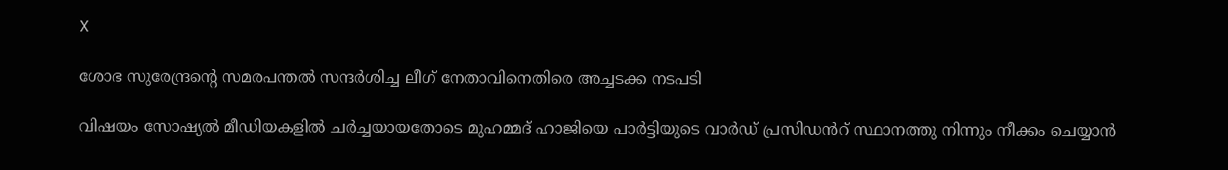X

ശോഭ സുരേന്ദ്രന്റെ സമരപന്തൽ സന്ദർശിച്ച ലീഗ് നേതാവിനെതിരെ അച്ചടക്ക നടപടി

വിഷയം സോഷ്യൽ മീഡിയകളിൽ ചർച്ചയായതോടെ മുഹമ്മദ്‌ ഹാജിയെ പാർട്ടിയുടെ വാർഡ് പ്രസിഡൻറ് സ്ഥാനത്തു നിന്നും നീക്കം ചെയ്യാൻ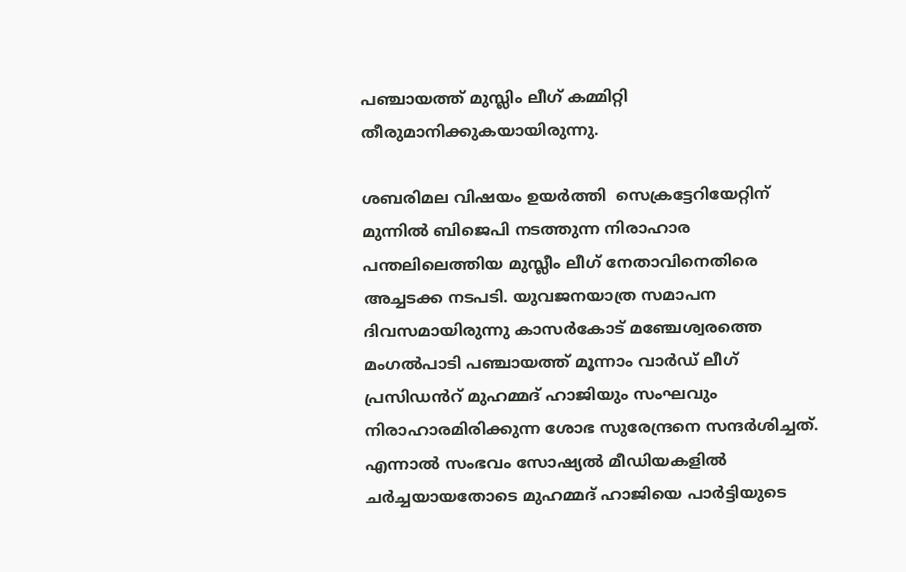പഞ്ചായത്ത്‌ മുസ്ലിം ലീഗ് കമ്മിറ്റി തീരുമാനിക്കുകയായിരുന്നു.

ശബരിമല വിഷയം ഉയർ‌ത്തി  സെക്രട്ടേറിയേറ്റിന് മുന്നില്‍ ബിജെപി നടത്തുന്ന നിരാഹാര പന്തലിലെത്തിയ മുസ്ലീം ലീഗ് നേതാവിനെതിരെ അച്ചടക്ക നടപടി. യുവജനയാത്ര സമാപന ദിവസമായിരുന്നു കാസർകോട് മഞ്ചേശ്വരത്തെ മംഗൽപാടി പഞ്ചായത്ത്‌ മൂന്നാം വാർഡ് ലീഗ് പ്രസിഡൻറ് മുഹമ്മദ്‌ ഹാജിയും സംഘവും നിരാഹാരമിരിക്കുന്ന ശോഭ സുരേന്ദ്രനെ സന്ദർശിച്ചത്. എന്നാൽ സംഭവം സോഷ്യൽ മീഡിയകളിൽ ചർച്ചയായതോടെ മുഹമ്മദ്‌ ഹാജിയെ പാർട്ടിയുടെ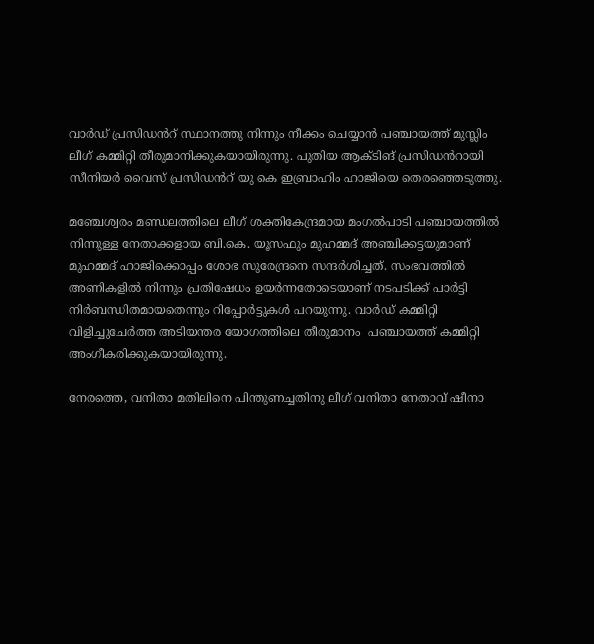വാർഡ് പ്രസിഡൻറ് സ്ഥാനത്തു നിന്നും നീക്കം ചെയ്യാൻ പഞ്ചായത്ത്‌ മുസ്ലിം ലീഗ് കമ്മിറ്റി തീരുമാനിക്കുകയായിരുന്നു. പുതിയ ആക്ടിങ് പ്രസിഡൻറായി സീനിയർ വൈസ് പ്രസിഡൻറ് യു കെ ഇബ്രാഹിം ഹാജിയെ തെരഞ്ഞെടുത്തു.

മഞ്ചേശ്വരം മണ്ഡലത്തിലെ ലീഗ് ശക്തികേന്ദ്രമായ മംഗൽപാടി പഞ്ചായത്തിൽ നിന്നുള്ള നേതാക്കളായ ബി.കെ. യൂസഫും മുഹമ്മദ് അഞ്ചിക്കട്ടയുമാണ് മുഹമ്മദ്‌ ഹാജിക്കൊപ്പം ശോഭ സുരേന്ദ്രനെ സന്ദര്‍ശിച്ചത്. സംഭവത്തിൽ  അണികളിൽ നിന്നും പ്രതിഷേധം ഉയർന്നതോടെയാണ് നടപടിക്ക് പാർട്ടി നിർബന്ധിതമായതെന്നും റിപ്പോർട്ടുകൾ പറയുന്നു. വാർഡ് കമ്മിറ്റി വിളിച്ചുചേർത്ത അടിയന്തര യോഗത്തിലെ തീരുമാനം  പഞ്ചായത്ത്‌ കമ്മിറ്റി അംഗീകരിക്കുകയായിരുന്നു.

നേരത്തെ, വനിതാ മതിലിനെ പിന്തുണച്ചതിനു ലീഗ് വനിതാ നേതാവ് ഷീനാ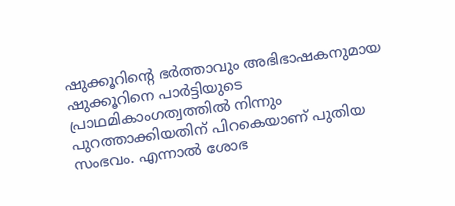ഷുക്കൂറിന്റെ ഭർ‌ത്താവും അഭിഭാഷകനുമായ ഷുക്കൂറിനെ പാർട്ടിയുടെ പ്രാഥമികാംഗത്വത്തിൽ നിന്നും പുറത്താക്കിയതിന് പിറകെയാണ് പുതിയ സംഭവം. എന്നാൽ ശോഭ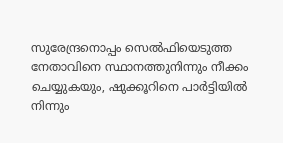സുരേന്ദ്രനൊപ്പം സെൽഫിയെടുത്ത നേതാവിനെ സ്ഥാനത്തുനിന്നും നീക്കം ചെയ്യുകയും, ഷുക്കൂറിനെ പാര്‍ട്ടിയില്‍ നിന്നും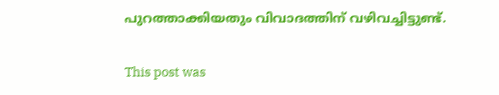പുറത്താക്കിയതും വിവാദത്തിന് വഴിവച്ചിട്ടുണ്ട്.

This post was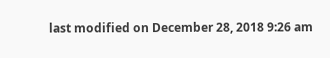last modified on December 28, 2018 9:26 am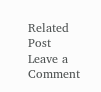Related Post
Leave a Comment